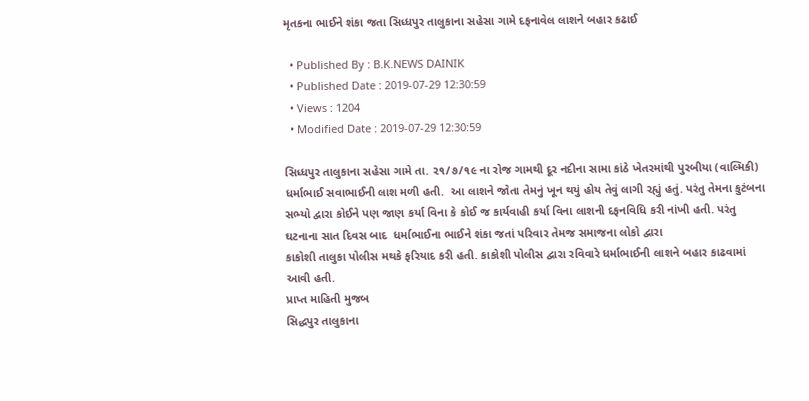મૃતકના ભાઈને શંકા જતા સિધ્ધપુર તાલુકાના સહેસા ગામે દફનાવેલ લાશને બહાર કઢાઈ

  • Published By : B.K.NEWS DAINIK
  • Published Date : 2019-07-29 12:30:59
  • Views : 1204
  • Modified Date : 2019-07-29 12:30:59

સિધ્ધપુર તાલુકાના સહેસા ગામે તા. ૨૧/૭/૧૯ ના રોજ ગામથી દૂર નદીના સામા કાંઠે ખેતરમાંથી પુરબીયા (વાલ્મિકી) ધર્માભાઈ સવાભાઈની લાશ મળી હતી.  આ લાશને જોતા તેમનું ખૂન થયું હોય તેવું લાગી રહ્યું હતું. પરંતુ તેમના કુટંબના સભ્યો દ્વારા કોઈને પણ જાણ કર્યા વિના કે કોઈ જ કાર્યવાહી કર્યા વિના લાશની દફનવિધિ કરી નાંખી હતી. પરંતુ  ઘટનાના સાત દિવસ બાદ  ધર્માભાઈના ભાઈને શંકા જતાં પરિવાર તેમજ સમાજના લોકો દ્વારા
કાકોશી તાલુકા પોલીસ મથકે ફરિયાદ કરી હતી. કાકોશી પોલીસ દ્વારા રવિવારે ધર્માભાઈની લાશને બહાર કાઢવામાં આવી હતી.
પ્રાપ્ત માહિતી મુજબ
સિદ્ધપુર તાલુકાના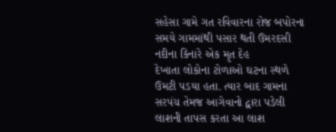સહેસા ગામે ગત રવિવારના રોજ બપોરના સમયે ગામમાંથી પસાર થતી ઉમરદસી નદીના કિનારે એક મૃત દેહ
દેખાતા લોકોના ટોળાઓ ઘટના સ્થળે ઉમટી પડયા હતા. ત્યાર બાદ ગામના સરપંચ તેમજ આગેવાનો દ્વારા પડેલી લાશની તાપસ કરતા આ લાશ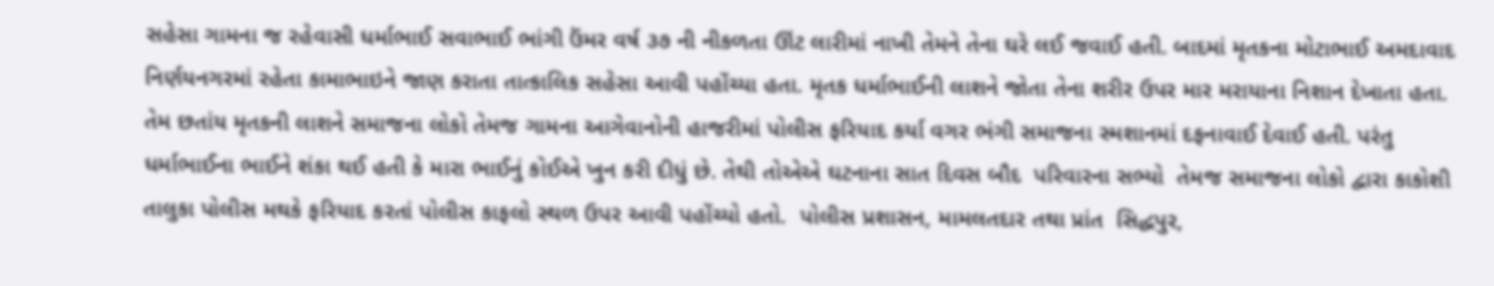સહેસા ગામના જ રહેવાસી ધર્માભાઈ સવાભાઈ ભાંગી ઉંમર વર્ષ ૩૭ ની નીકળતા ઊંટ લારીમાં નાખી તેમને તેના ઘરે લઈ જવાઈ હતી. બાદમાં મૃતકના મોટાભાઈ અમદાવાદ નિર્ણયનગરમાં રહેતા કામાભાઇને જાણ કરાતા તાત્કાલિક સહેસા આવી પહોંચ્યા હતા. મૃતક ધર્માભાઈની લાશને જોતા તેના શરીર ઉપર માર મરાયાના નિશાન દેખાતા હતા. તેમ છતાંય મૃતકની લાશને સમાજના લોકો તેમજ ગામના આગેવાનોની હાજરીમાં પોલીસ ફરિયાદ કર્યા વગર ભંગી સમાજના સ્મશાનમાં દફનાવાઈ દેવાઈ હતી. પરંતુ ધર્માભાઈના ભાઈને શંકા થઈ હતી કે મારા ભાઈનું કોઈએ ખુન કરી દીધું છે. તેથી તોએએ ઘટનાના સાત દિવસ બૌદ  પરિવારના સભ્યો  તેમજ સમાજના લોકો દ્વારા કાકોશી તાલુકા પોલીસ મથકે ફરિયાદ કરતાં પોલીસ કાફલો સ્થળ ઉપર આવી પહોંચ્યો હતો.  પોલીસ પ્રશાસન, મામલતદાર તથા પ્રાંત  સિદ્ધપુર,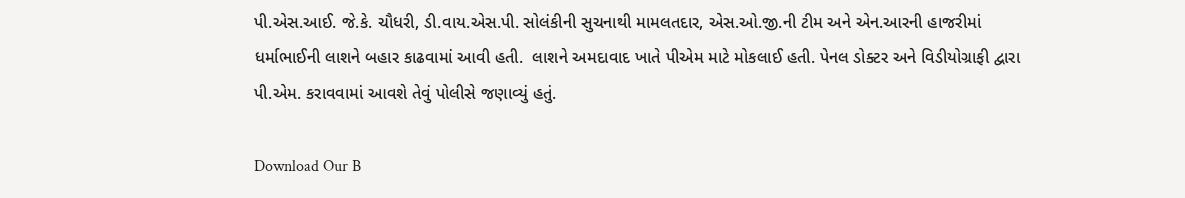પી.એસ.આઈ. જે.કે. ચૌધરી, ડી.વાય.એસ.પી. સોલંકીની સુચનાથી મામલતદાર, એસ.ઓ.જી.ની ટીમ અને એન.આરની હાજરીમાં ધર્માભાઈની લાશને બહાર કાઢવામાં આવી હતી.  લાશને અમદાવાદ ખાતે પીએમ માટે મોકલાઈ હતી. પેનલ ડોક્ટર અને વિડીયોગ્રાફી દ્વારા પી.એમ. કરાવવામાં આવશે તેવું પોલીસે જણાવ્યું હતું.

Download Our B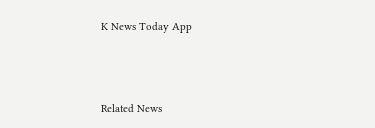K News Today App



Related News